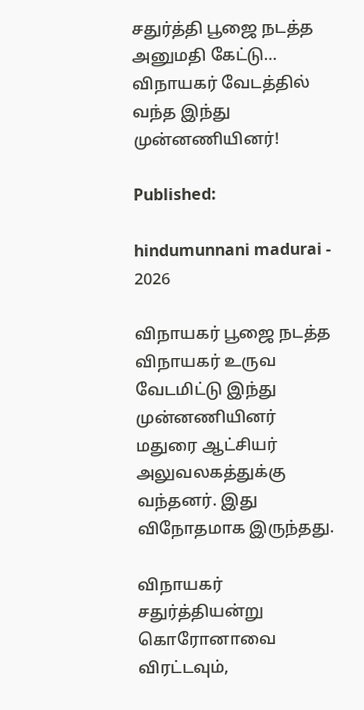சதுர்த்தி பூஜை நடத்த அனுமதி கேட்டு… விநாயகர் வேடத்தில் வந்த இந்து முன்னணியினர்!

Published:

hindumunnani madurai - 2026

விநாயகர் பூஜை நடத்த விநாயகர் உருவ வேடமிட்டு இந்து முன்னணியினர் மதுரை ஆட்சியர் அலுவலகத்துக்கு வந்தனர். இது விநோதமாக இருந்தது.

விநாயகர் சதுர்த்தியன்று கொரோனாவை விரட்டவும்,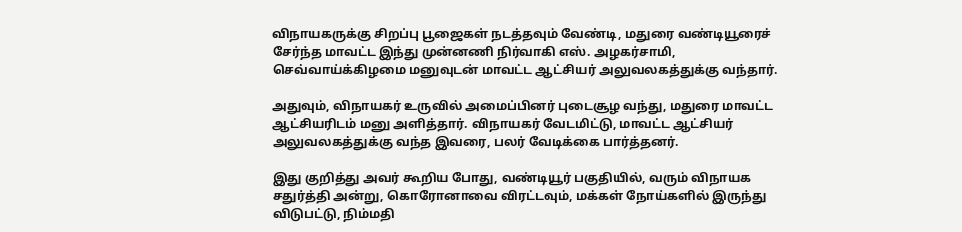விநாயகருக்கு சிறப்பு பூஜைகள் நடத்தவும் வேண்டி, மதுரை வண்டியூரைச் சேர்ந்த மாவட்ட இந்து முன்னணி நிர்வாகி எஸ். அழகர்சாமி, செவ்வாய்க்கிழமை மனுவுடன் மாவட்ட ஆட்சியர் அலுவலகத்துக்கு வந்தார்.

அதுவும், விநாயகர் உருவில் அமைப்பினர் புடைசூழ வந்து, மதுரை மாவட்ட ஆட்சியரிடம் மனு அளித்தார். விநாயகர் வேடமிட்டு, மாவட்ட ஆட்சியர் அலுவலகத்துக்கு வந்த இவரை, பலர் வேடிக்கை பார்த்தனர்.

இது குறித்து அவர் கூறிய போது, வண்டியூர் பகுதியில், வரும் விநாயக சதுர்த்தி அன்று, கொரோனாவை விரட்டவும், மக்கள் நோய்களில் இருந்து விடுபட்டு, நிம்மதி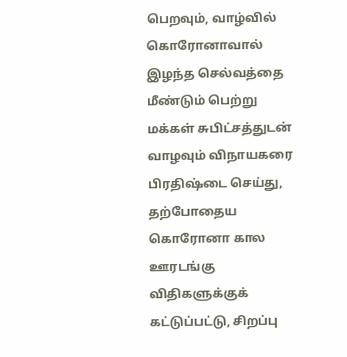பெறவும், வாழ்வில் கொரோனாவால் இழந்த செல்வத்தை மீண்டும் பெற்று மக்கள் சுபிட்சத்துடன் வாழவும் விநாயகரை பிரதிஷ்டை செய்து, தற்போதைய கொரோனா கால ஊரடங்கு விதிகளுக்குக் கட்டுப்பட்டு, சிறப்பு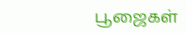பூஜைகள்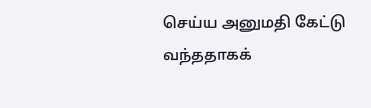செய்ய அனுமதி கேட்டு வந்ததாகக்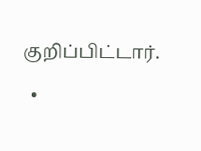குறிப்பிட்டார்.

  •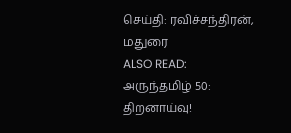செய்தி: ரவிச்சந்திரன், மதுரை
ALSO READ:  அருந்தமிழ் 50: திறனாய்வு!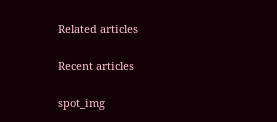Related articles

Recent articles

spot_img